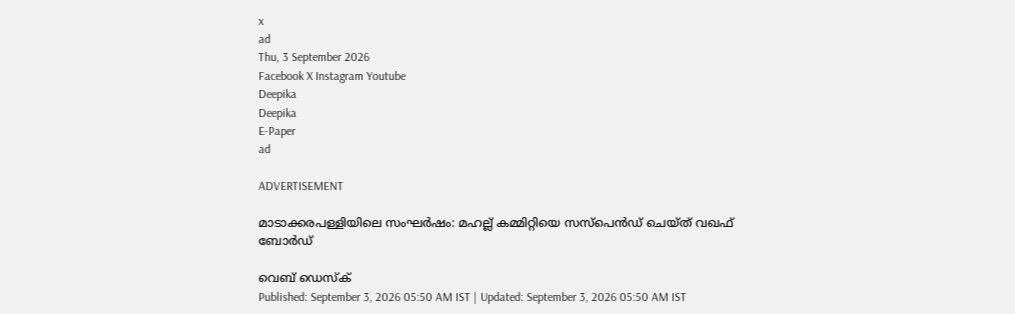x
ad
Thu, 3 September 2026
Facebook X Instagram Youtube
Deepika
Deepika
E-Paper
ad

ADVERTISEMENT

മാടാക്കരപള്ളിയിലെ സംഘര്‍ഷം: മഹല്ല് കമ്മിറ്റിയെ സസ്പെന്‍ഡ് ചെയ്ത് വഖഫ് ബോര്‍ഡ്

വെബ് ഡെസ്ക്
Published: September 3, 2026 05:50 AM IST | Updated: September 3, 2026 05:50 AM IST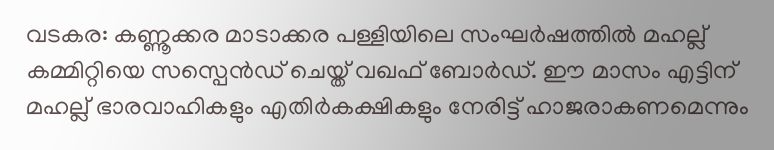വടകര: കണ്ണൂക്കര മാടാക്കര പള്ളിയിലെ സംഘര്‍ഷത്തില്‍ മഹല്ല് കമ്മിറ്റിയെ സസ്പെന്‍ഡ് ചെയ്ത് വഖഫ് ബോര്‍ഡ്. ഈ മാസം എട്ടിന് മഹല്ല് ഭാരവാഹികളും എതിര്‍കക്ഷികളും നേരിട്ട് ഹാജരാകണമെന്നും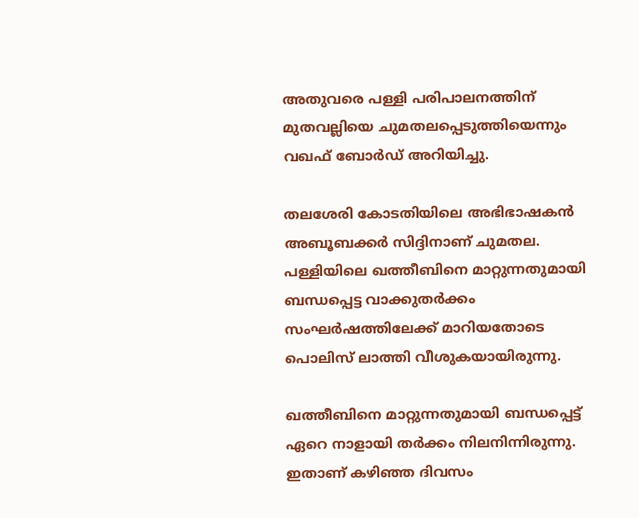അതുവരെ പള്ളി പരിപാലനത്തിന് മുതവല്ലിയെ ചുമതലപ്പെടുത്തിയെന്നും വഖഫ് ബോര്‍ഡ് അറിയിച്ചു.

തലശേരി കോടതിയിലെ അഭിഭാഷകന്‍ അബൂബക്കര്‍ സിദ്ദിനാണ് ചുമതല. പള്ളിയിലെ ഖത്തീബിനെ മാറ്റുന്നതുമായി ബന്ധപ്പെട്ട വാക്കുതര്‍ക്കം സംഘര്‍ഷത്തിലേക്ക് മാറിയതോടെ പൊലിസ് ലാത്തി വീശുകയായിരുന്നു.

ഖത്തീബിനെ മാറ്റുന്നതുമായി ബന്ധപ്പെട്ട് ഏറെ നാളായി തര്‍ക്കം നിലനിന്നിരുന്നു. ഇതാണ് കഴിഞ്ഞ ദിവസം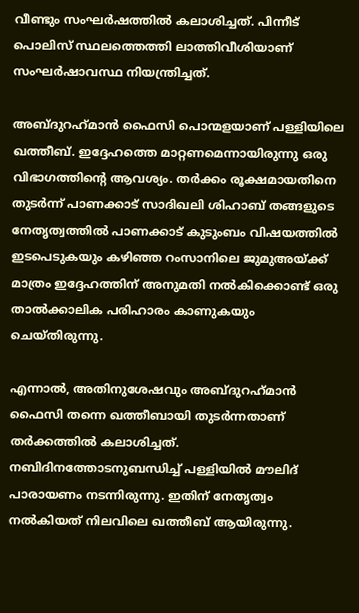വീണ്ടും സംഘര്‍ഷത്തില്‍ കലാശിച്ചത്. പിന്നീട് പൊലിസ് സ്ഥലത്തെത്തി ലാത്തിവീശിയാണ് സംഘര്‍ഷാവസ്ഥ നിയന്ത്രിച്ചത്.

അബ്ദുറഹ്‌മാന്‍ ഫൈസി പൊന്മളയാണ് പള്ളിയിലെ ഖത്തീബ്. ഇദ്ദേഹത്തെ മാറ്റണമെന്നായിരുന്നു ഒരു വിഭാഗത്തിന്‍റെ ആവശ്യം. തര്‍ക്കം രൂക്ഷമായതിനെ തുടര്‍ന്ന് പാണക്കാട് സാദിഖലി ശിഹാബ് തങ്ങളുടെ നേതൃത്വത്തില്‍ പാണക്കാട് കുടുംബം വിഷയത്തില്‍ ഇടപെടുകയും കഴിഞ്ഞ റംസാനിലെ ജുമുഅയ്ക്ക് മാത്രം ഇദ്ദേഹത്തിന് അനുമതി നല്‍കിക്കൊണ്ട് ഒരു താല്‍ക്കാലിക പരിഹാരം കാണുകയും ചെയ്തിരുന്നു.

എന്നാല്‍, അതിനുശേഷവും അബ്ദുറഹ്‌മാന്‍ ഫൈസി തന്നെ ഖത്തീബായി തുടര്‍ന്നതാണ് തര്‍ക്കത്തില്‍ കലാശിച്ചത്. നബിദിനത്തോടനുബന്ധിച്ച് പള്ളിയില്‍ മൗലിദ് പാരായണം നടന്നിരുന്നു. ഇതിന് നേതൃത്വം നല്‍കിയത് നിലവിലെ ഖത്തീബ് ആയിരുന്നു.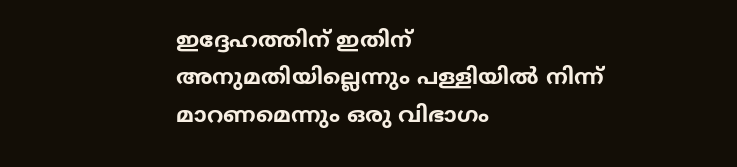ഇദ്ദേഹത്തിന് ഇതിന് അനുമതിയില്ലെന്നും പള്ളിയില്‍ നിന്ന് മാറണമെന്നും ഒരു വിഭാഗം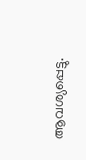ആവശ്യപ്പെട്ടു.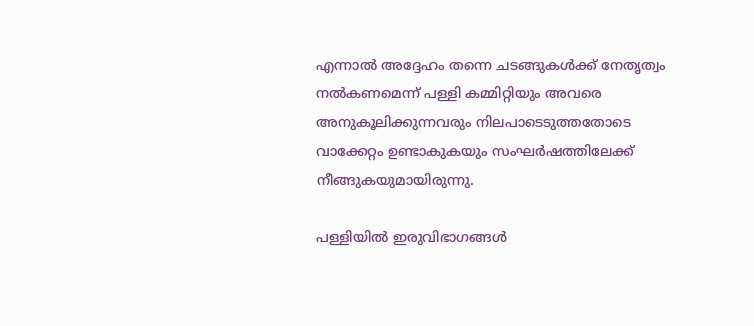എന്നാല്‍ അദ്ദേഹം തന്നെ ചടങ്ങുകള്‍ക്ക് നേതൃത്വം നല്‍കണമെന്ന് പള്ളി കമ്മിറ്റിയും അവരെ അനുകൂലിക്കുന്നവരും നിലപാടെടുത്തതോടെ വാക്കേറ്റം ഉണ്ടാകുകയും സംഘര്‍ഷത്തിലേക്ക് നീങ്ങുകയുമായിരുന്നു.

പള്ളിയില്‍ ഇരുവിഭാഗങ്ങള്‍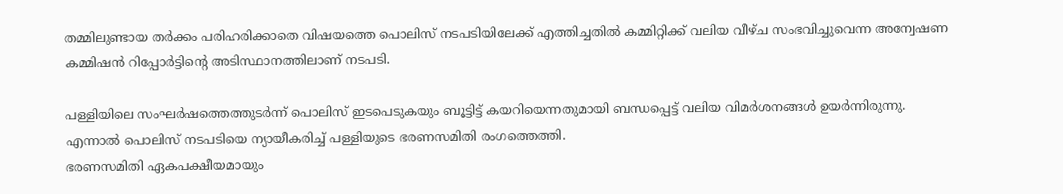തമ്മിലുണ്ടായ തര്‍ക്കം പരിഹരിക്കാതെ വിഷയത്തെ പൊലിസ് നടപടിയിലേക്ക് എത്തിച്ചതില്‍ കമ്മിറ്റിക്ക് വലിയ വീഴ്ച സംഭവിച്ചുവെന്ന അന്വേഷണ കമ്മിഷന്‍ റിപ്പോര്‍ട്ടിന്‍റെ അടിസ്ഥാനത്തിലാണ് നടപടി.

പള്ളിയിലെ സംഘര്‍ഷത്തെത്തുടര്‍ന്ന് പൊലിസ് ഇടപെടുകയും ബൂട്ടിട്ട് കയറിയെന്നതുമായി ബന്ധപ്പെട്ട് വലിയ വിമര്‍ശനങ്ങള്‍ ഉയര്‍ന്നിരുന്നു. എന്നാല്‍ പൊലിസ് നടപടിയെ ന്യായീകരിച്ച് പള്ളിയുടെ ഭരണസമിതി രംഗത്തെത്തി.
ഭരണസമിതി ഏകപക്ഷീയമായും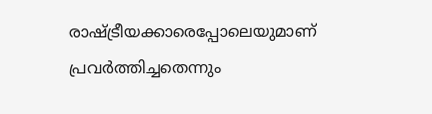രാഷ്ട്രീയക്കാരെപ്പോലെയുമാണ് പ്രവര്‍ത്തിച്ചതെന്നും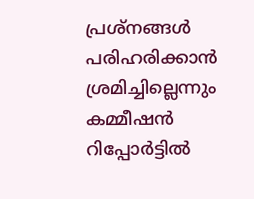പ്രശ്‌നങ്ങള്‍ പരിഹരിക്കാന്‍ ശ്രമിച്ചില്ലെന്നും കമ്മീഷന്‍ റിപ്പോര്‍ട്ടില്‍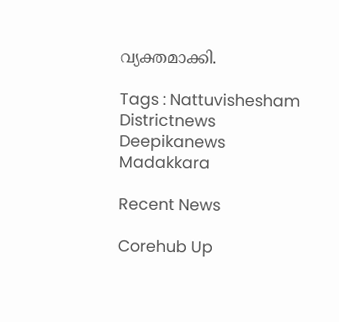വ്യക്തമാക്കി.

Tags : Nattuvishesham Districtnews Deepikanews Madakkara

Recent News

Corehub Up